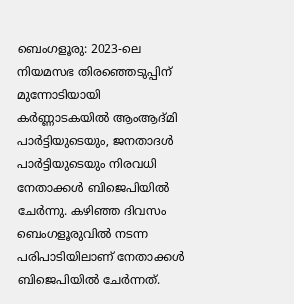ബെംഗളൂരു: 2023-ലെ നിയമസഭ തിരഞ്ഞെടുപ്പിന് മുന്നോടിയായി കർണ്ണാടകയിൽ ആംആദ്മി പാർട്ടിയുടെയും, ജനതാദൾ പാർട്ടിയുടെയും നിരവധി നേതാക്കൾ ബിജെപിയിൽ ചേർന്നു. കഴിഞ്ഞ ദിവസം ബെംഗളൂരുവിൽ നടന്ന പരിപാടിയിലാണ് നേതാക്കൾ ബിജെപിയിൽ ചേർന്നത്.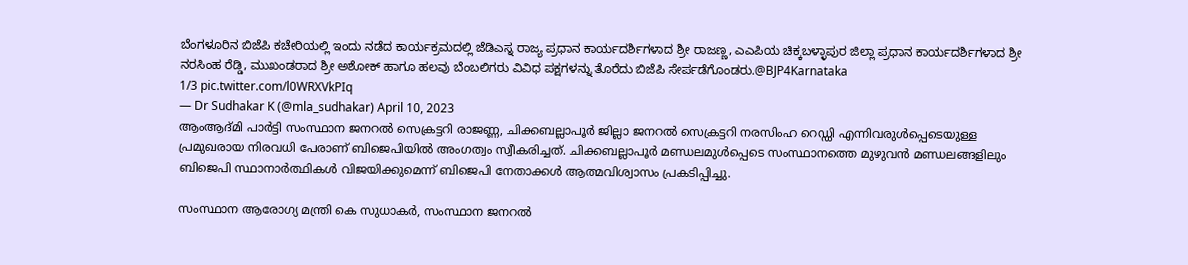ಬೆಂಗಳೂರಿನ ಬಿಜೆಪಿ ಕಚೇರಿಯಲ್ಲಿ ಇಂದು ನಡೆದ ಕಾರ್ಯಕ್ರಮದಲ್ಲಿ ಜೆಡಿಎಸ್ನ ರಾಜ್ಯ ಪ್ರಧಾನ ಕಾರ್ಯದರ್ಶಿಗಳಾದ ಶ್ರೀ ರಾಜಣ್ಣ, ಎಎಪಿಯ ಚಿಕ್ಕಬಳ್ಳಾಪುರ ಜಿಲ್ಲಾ ಪ್ರಧಾನ ಕಾರ್ಯದರ್ಶಿಗಳಾದ ಶ್ರೀ ನರಸಿಂಹ ರೆಡ್ಡಿ, ಮುಖಂಡರಾದ ಶ್ರೀ ಅಶೋಕ್ ಹಾಗೂ ಹಲವು ಬೆಂಬಲಿಗರು ವಿವಿಧ ಪಕ್ಷಗಳನ್ನು ತೊರೆದು ಬಿಜೆಪಿ ಸೇರ್ಪಡೆಗೊಂಡರು.@BJP4Karnataka
1/3 pic.twitter.com/l0WRXVkPIq
— Dr Sudhakar K (@mla_sudhakar) April 10, 2023
ആംആദ്മി പാർട്ടി സംസ്ഥാന ജനറൽ സെക്രട്ടറി രാജണ്ണ, ചിക്കബല്ലാപൂർ ജില്ലാ ജനറൽ സെക്രട്ടറി നരസിംഹ റെഡ്ഡി എന്നിവരുൾപ്പെടെയുള്ള പ്രമുഖരായ നിരവധി പേരാണ് ബിജെപിയിൽ അംഗത്വം സ്വീകരിച്ചത്. ചിക്കബല്ലാപൂർ മണ്ഡലമുൾപ്പെടെ സംസ്ഥാനത്തെ മുഴുവൻ മണ്ഡലങ്ങളിലും ബിജെപി സ്ഥാനാർത്ഥികൾ വിജയിക്കുമെന്ന് ബിജെപി നേതാക്കൾ ആത്മവിശ്വാസം പ്രകടിപ്പിച്ചു.

സംസ്ഥാന ആരോഗ്യ മന്ത്രി കെ സുധാകർ, സംസ്ഥാന ജനറൽ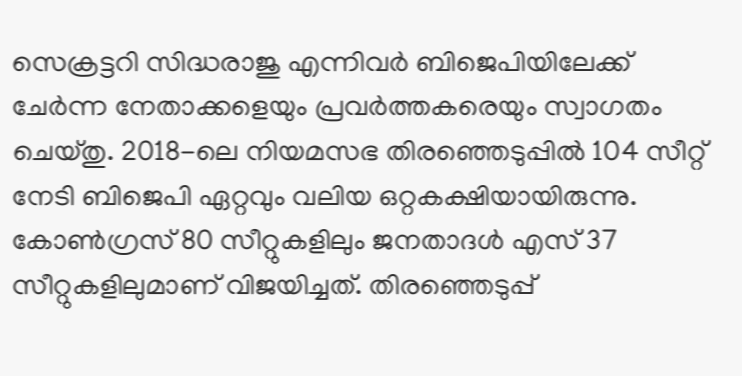സെക്രട്ടറി സിദ്ധരാജു എന്നിവർ ബിജെപിയിലേക്ക് ചേർന്ന നേതാക്കളെയും പ്രവർത്തകരെയും സ്വാഗതം ചെയ്തു. 2018-ലെ നിയമസഭ തിരഞ്ഞെടുപ്പിൽ 104 സീറ്റ് നേടി ബിജെപി ഏറ്റവും വലിയ ഒറ്റകക്ഷിയായിരുന്നു. കോൺഗ്രസ് 80 സീറ്റുകളിലും ജനതാദൾ എസ് 37 സീറ്റുകളിലുമാണ് വിജയിച്ചത്. തിരഞ്ഞെടുപ്പ്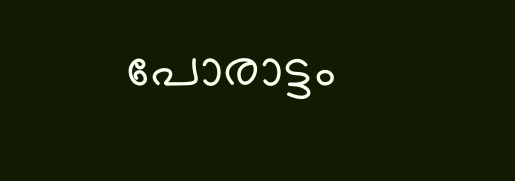പോരാട്ടം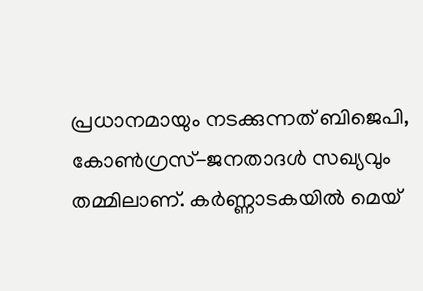പ്രധാനമായും നടക്കുന്നത് ബിജെപി, കോൺഗ്രസ്-ജനതാദൾ സഖ്യവും തമ്മിലാണ്. കർണ്ണാടകയിൽ മെയ്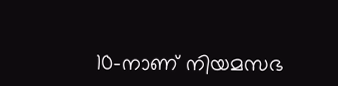10-നാണ് നിയമസഭ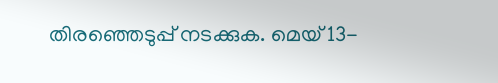തിരഞ്ഞെടുപ്പ് നടക്കുക. മെയ് 13-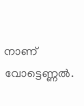നാണ് വോട്ടെണ്ണൽ.